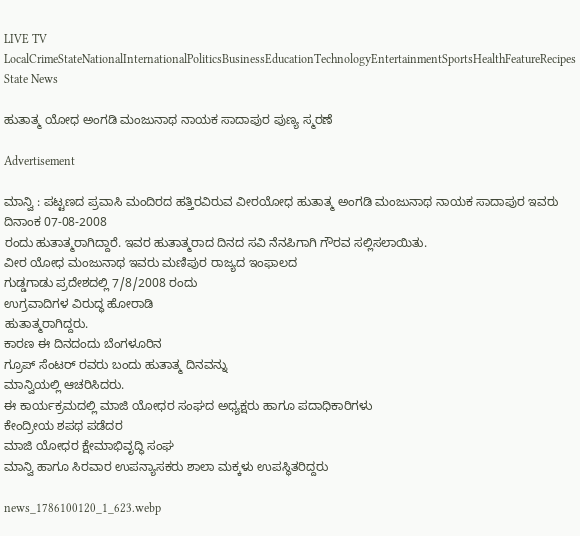LIVE TV LocalCrimeStateNationalInternationalPoliticsBusinessEducationTechnologyEntertainmentSportsHealthFeatureRecipes
State News

ಹುತಾತ್ಮ ಯೋಧ ಅಂಗಡಿ ಮಂಜುನಾಥ ನಾಯಕ ಸಾದಾಪುರ ಪುಣ್ಯ ಸ್ಮರಣೆ

Advertisement

ಮಾನ್ವಿ : ಪಟ್ಟಣದ ಪ್ರವಾಸಿ ಮಂದಿರದ ಹತ್ತಿರವಿರುವ ವೀರಯೋಧ ಹುತಾತ್ಮ ಅಂಗಡಿ ಮಂಜುನಾಥ ನಾಯಕ ಸಾದಾಪುರ ಇವರು ದಿನಾಂಕ 07-08-2008
ರಂದು ಹುತಾತ್ಮರಾಗಿದ್ದಾರೆ. ಇವರ ಹುತಾತ್ಮರಾದ ದಿನದ ಸವಿ ನೆನಪಿಗಾಗಿ ಗೌರವ ಸಲ್ಲಿಸಲಾಯಿತು.
ವೀರ ಯೋಧ ಮಂಜುನಾಥ ಇವರು ಮಣಿಪುರ ರಾಜ್ಯದ ಇಂಫಾಲದ
ಗುಡ್ಡಗಾಡು ಪ್ರದೇಶದಲ್ಲಿ 7/8/2008 ರಂದು
ಉಗ್ರವಾದಿಗಳ ವಿರುದ್ಧ ಹೋರಾಡಿ
ಹುತಾತ್ಮರಾಗಿದ್ದರು.
ಕಾರಣ ಈ ದಿನದಂದು ಬೆಂಗಳೂರಿನ
ಗ್ರೂಪ್ ಸೆಂಟರ್ ರವರು ಬಂದು ಹುತಾತ್ಮ ದಿನವನ್ನು
ಮಾನ್ವಿಯಲ್ಲಿ ಆಚರಿಸಿದರು.
ಈ ಕಾರ್ಯಕ್ರಮದಲ್ಲಿ ಮಾಜಿ ಯೋಧರ ಸಂಘದ ಅಧ್ಯಕ್ಷರು ಹಾಗೂ ಪದಾಧಿಕಾರಿಗಳು
ಕೇಂದ್ರೀಯ ಶಪಥ ಪಡೆದರ
ಮಾಜಿ ಯೋಧರ ಕ್ಷೇಮಾಭಿವೃದ್ಧಿ ಸಂಘ
ಮಾನ್ವಿ ಹಾಗೂ ಸಿರವಾರ ಉಪನ್ಯಾಸಕರು ಶಾಲಾ ಮಕ್ಕಳು ಉಪಸ್ಥಿತರಿದ್ದರು

news_1786100120_1_623.webp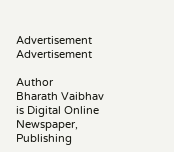Advertisement
Advertisement

Author
Bharath Vaibhav
is Digital Online Newspaper, Publishing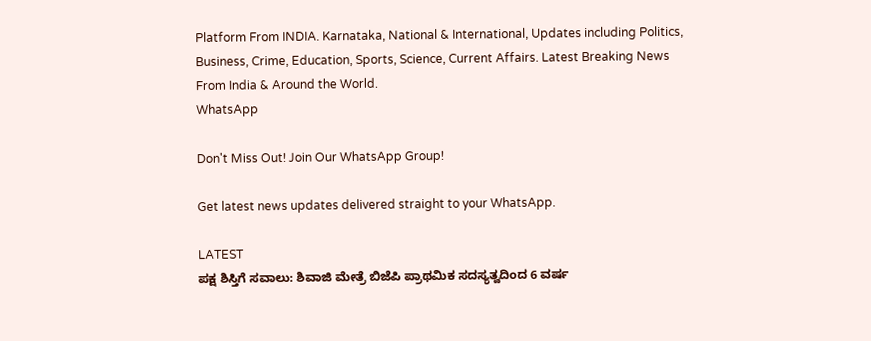Platform From INDIA. Karnataka, National & International, Updates including Politics, Business, Crime, Education, Sports, Science, Current Affairs. Latest Breaking News From India & Around the World.
WhatsApp

Don't Miss Out! Join Our WhatsApp Group!

Get latest news updates delivered straight to your WhatsApp.

LATEST
ಪಕ್ಷ ಶಿಸ್ತಿಗೆ ಸವಾಲು: ಶಿವಾಜಿ ಮೇತ್ರೆ ಬಿಜೆಪಿ ಪ್ರಾಥಮಿಕ ಸದಸ್ಯತ್ವದಿಂದ 6 ವರ್ಷ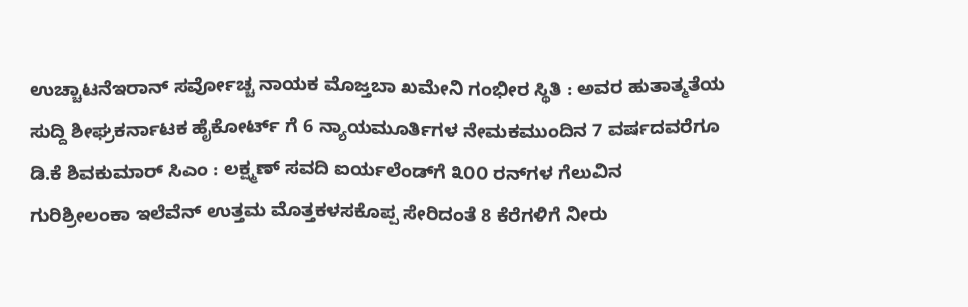ಉಚ್ಚಾಟನೆಇರಾನ್‌ ಸರ್ವೋಚ್ಚ ನಾಯಕ ಮೊಜ್ತಬಾ ಖಮೇನಿ ಗಂಭೀರ ಸ್ಥಿತಿ : ಅವರ ಹುತಾತ್ಮತೆಯ ಸುದ್ದಿ ಶೀಘ್ರಕರ್ನಾಟಕ ಹೈಕೋರ್ಟ್ ಗೆ 6 ನ್ಯಾಯಮೂರ್ತಿಗಳ ನೇಮಕಮುಂದಿನ 7 ವರ್ಷದವರೆಗೂ ಡಿ.ಕೆ ಶಿವಕುಮಾರ್ ಸಿಎಂ : ಲಕ್ಷ್ಮಣ್ ಸವದಿ ಐರ್ಯಲೆಂಡ್‌ಗೆ ೩೦೦ ರನ್‌ಗಳ ಗೆಲುವಿನ ಗುರಿಶ್ರೀಲಂಕಾ ಇಲೆವೆನ್ ಉತ್ತಮ ಮೊತ್ತಕಳಸಕೊಪ್ಪ ಸೇರಿದಂತೆ 8 ಕೆರೆಗಳಿಗೆ ನೀರು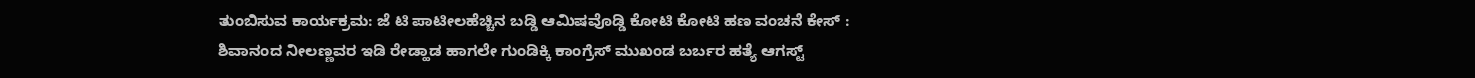ತುಂಬಿಸುವ ಕಾರ್ಯಕ್ರಮ: ಜೆ ಟಿ ಪಾಟೀಲಹೆಚ್ಚಿನ ಬಡ್ಡಿ ಆಮಿಷವೊಡ್ಡಿ ಕೋಟಿ ಕೋಟಿ ಹಣ ವಂಚನೆ ಕೇಸ್ : ಶಿವಾನಂದ ನೀಲಣ್ಣವರ ಇಡಿ ರೇಡ್ಹಾಡ ಹಾಗಲೇ ಗುಂಡಿಕ್ಕಿ ಕಾಂಗ್ರೆಸ್ ಮುಖಂಡ ಬರ್ಬರ ಹತ್ಯೆ ಆಗಸ್ಟ್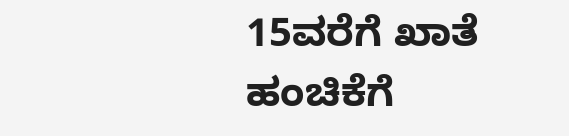15ವರೆಗೆ ಖಾತೆ ಹಂಚಿಕೆಗೆ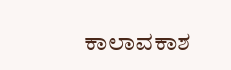ಕಾಲಾವಕಾಶ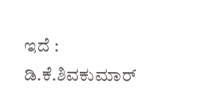ಇದೆ : ಡಿ.ಕೆ.ಶಿವಕುಮಾರ್